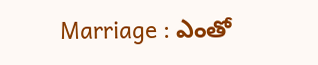Marriage : ఎంతో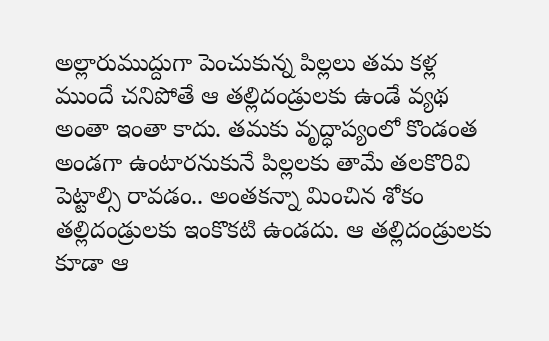అల్లారుముద్దుగా పెంచుకున్న పిల్లలు తమ కళ్ల ముందే చనిపోతే ఆ తల్లిదండ్రులకు ఉండే వ్యథ అంతా ఇంతా కాదు. తమకు వృద్ధాప్యంలో కొండంత అండగా ఉంటారనుకునే పిల్లలకు తామే తలకొరివి పెట్టాల్సి రావడం.. అంతకన్నా మించిన శోకం తల్లిదండ్రులకు ఇంకొకటి ఉండదు. ఆ తల్లిదండ్రులకు కూడా ఆ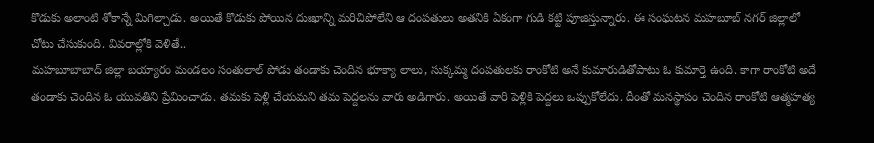కొడుకు అలాంటి శోకాన్నే మిగిల్చాడు. అయితే కొడుకు పోయిన దుఃఖాన్ని మరిచిపోలేని ఆ దంపతులు అతనికి ఏకంగా గుడి కట్టి పూజిస్తున్నారు. ఈ సంఘటన మహబూబ్ నగర్ జిల్లాలో చోటు చేసుకుంది. వివరాల్లోకి వెళితే..
మహబూబాబాద్ జిల్లా బయ్యారం మండలం సంతులాల్ పోడు తండాకు చెందిన భూక్యా లాలు, సుక్కమ్మ దంపతులకు రాంకోటి అనే కుమారుడితోపాటు ఓ కుమార్తె ఉంది. కాగా రాంకోటి అదే తండాకు చెందిన ఓ యువతిని ప్రేమించాడు. తమకు పెళ్లి చేయమని తమ పెద్దలను వారు అడిగారు. అయితే వారి పెళ్లికి పెద్దలు ఒప్పుకోలేదు. దీంతో మనస్థాపం చెందిన రాంకోటి ఆత్మహత్య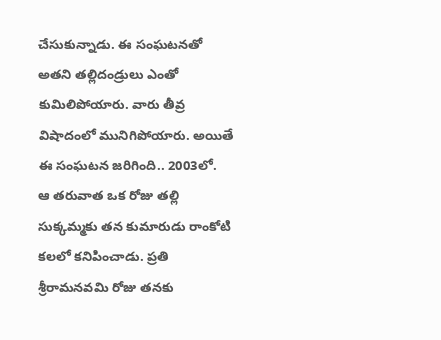చేసుకున్నాడు. ఈ సంఘటనతో అతని తల్లిదండ్రులు ఎంతో కుమిలిపోయారు. వారు తీవ్ర విషాదంలో మునిగిపోయారు. అయితే ఈ సంఘటన జరిగింది.. 2003లో.
ఆ తరువాత ఒక రోజు తల్లి సుక్కమ్మకు తన కుమారుడు రాంకోటి కలలో కనిపించాడు. ప్రతి శ్రీరామనవమి రోజు తనకు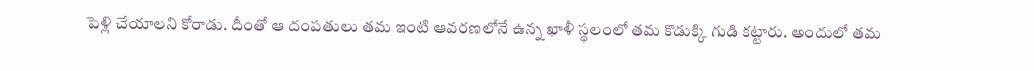పెళ్లి చేయాలని కోరాడు. దీంతో ఆ దంపతులు తమ ఇంటి ఆవరణలోనే ఉన్న ఖాళీ స్థలంలో తమ కొడుక్కి గుడి కట్టారు. అందులో తమ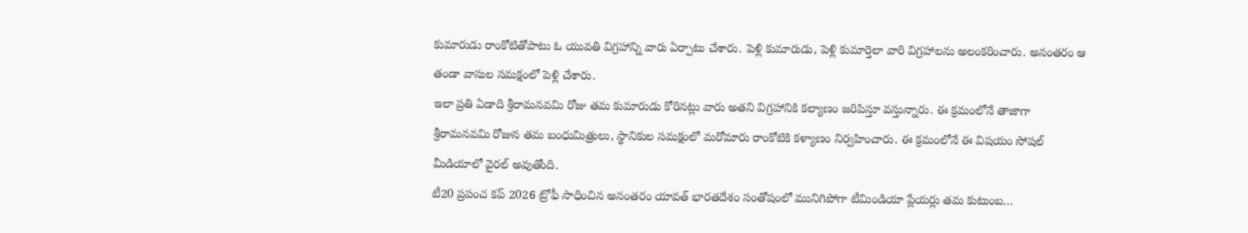కుమారుడు రాంకోటితోపాటు ఓ యువతి విగ్రహాన్ని వారు ఏర్పాటు చేశారు. పెళ్లి కుమారుడు, పెళ్లి కుమార్తెలా వారి విగ్రహాలను అలంకరించారు. అనంతరం ఆ తండా వాసుల సమక్షంలో పెళ్లి చేశారు.
ఇలా ప్రతి ఏడాది శ్రీరామనవమి రోజు తమ కుమారుడు కోరినట్లు వారు అతని విగ్రహానికి కల్యాణం జరిపిస్తూ వస్తున్నారు. ఈ క్రమంలోనే తాజాగా శ్రీరామనవమి రోజున తమ బంధుమిత్రులు, స్థానికుల సమక్షంలో మరోమారు రాంకోటికి కళ్యాణం నిర్వహించారు. ఈ క్రమంలోనే ఈ విషయం సోషల్ మీడియాలో వైరల్ అవుతోంది.
టీ20 ప్రపంచ కప్ 2026 ట్రోఫీ సాధించిన అనంతరం యావత్ భారతదేశం సంతోషంలో మునిగిపోగా టీమిండియా ప్లేయర్లు తమ కుటుంబ…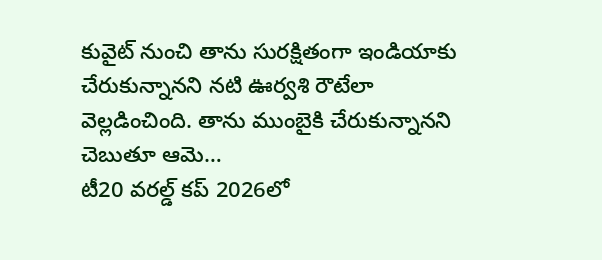కువైట్ నుంచి తాను సురక్షితంగా ఇండియాకు చేరుకున్నానని నటి ఊర్వశి రౌటేలా వెల్లడించింది. తాను ముంబైకి చేరుకున్నానని చెబుతూ ఆమె…
టీ20 వరల్డ్ కప్ 2026లో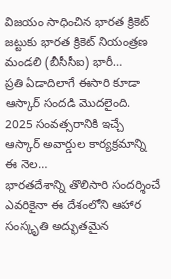విజయం సాధించిన భారత క్రికెట్ జట్టుకు భారత క్రికెట్ నియంత్రణ మండలి (బీసీసీఐ) భారీ…
ప్రతి ఏడాదిలాగే ఈసారి కూడా ఆస్కార్ సందడి మొదలైంది. 2025 సంవత్సరానికి ఇచ్చే ఆస్కార్ అవార్డుల కార్యక్రమాన్ని ఈ నెల…
భారతదేశాన్ని తొలిసారి సందర్శించే ఎవరికైనా ఈ దేశంలోని ఆహార సంస్కృతి అద్భుతమైన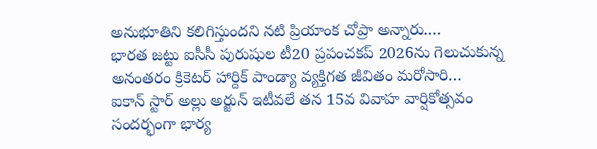అనుభూతిని కలిగిస్తుందని నటి ప్రియాంక చోప్రా అన్నారు.…
భారత జట్టు ఐసీసీ పురుషుల టీ20 ప్రపంచకప్ 2026ను గెలుచుకున్న అనంతరం క్రికెటర్ హార్దిక్ పాండ్యా వ్యక్తిగత జీవితం మరోసారి…
ఐకాన్ స్టార్ అల్లు అర్జున్ ఇటీవలే తన 15వ వివాహ వార్షికోత్సవం సందర్భంగా భార్య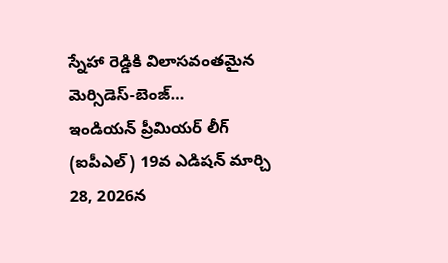స్నేహా రెడ్డికి విలాసవంతమైన మెర్సిడెస్-బెంజ్…
ఇండియన్ ప్రీమియర్ లీగ్ (ఐపీఎల్) 19వ ఎడిషన్ మార్చి 28, 2026న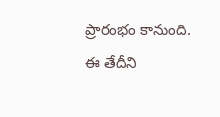ప్రారంభం కానుంది. ఈ తేదీని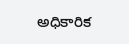అధికారిక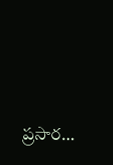ప్రసార…